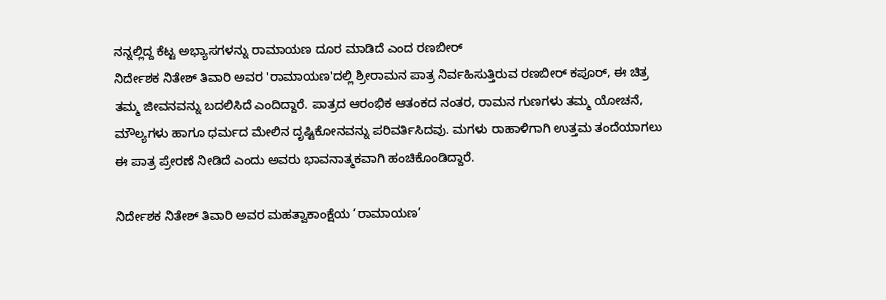ನನ್ನಲ್ಲಿದ್ದ ಕೆಟ್ಟ ಅಭ್ಯಾಸಗಳನ್ನು ರಾಮಾಯಣ ದೂರ ಮಾಡಿದೆ ಎಂದ ರಣಬೀರ್
ನಿರ್ದೇಶಕ ನಿತೇಶ್ ತಿವಾರಿ ಅವರ 'ರಾಮಾಯಣ'ದಲ್ಲಿ ಶ್ರೀರಾಮನ ಪಾತ್ರ ನಿರ್ವಹಿಸುತ್ತಿರುವ ರಣಬೀರ್ ಕಪೂರ್, ಈ ಚಿತ್ರ ತಮ್ಮ ಜೀವನವನ್ನು ಬದಲಿಸಿದೆ ಎಂದಿದ್ದಾರೆ. ಪಾತ್ರದ ಆರಂಭಿಕ ಆತಂಕದ ನಂತರ, ರಾಮನ ಗುಣಗಳು ತಮ್ಮ ಯೋಚನೆ, ಮೌಲ್ಯಗಳು ಹಾಗೂ ಧರ್ಮದ ಮೇಲಿನ ದೃಷ್ಟಿಕೋನವನ್ನು ಪರಿವರ್ತಿಸಿದವು. ಮಗಳು ರಾಹಾಳಿಗಾಗಿ ಉತ್ತಮ ತಂದೆಯಾಗಲು ಈ ಪಾತ್ರ ಪ್ರೇರಣೆ ನೀಡಿದೆ ಎಂದು ಅವರು ಭಾವನಾತ್ಮಕವಾಗಿ ಹಂಚಿಕೊಂಡಿದ್ದಾರೆ.

ನಿರ್ದೇಶಕ ನಿತೇಶ್ ತಿವಾರಿ ಅವರ ಮಹತ್ವಾಕಾಂಕ್ಷೆಯ ‘ರಾಮಾಯಣ’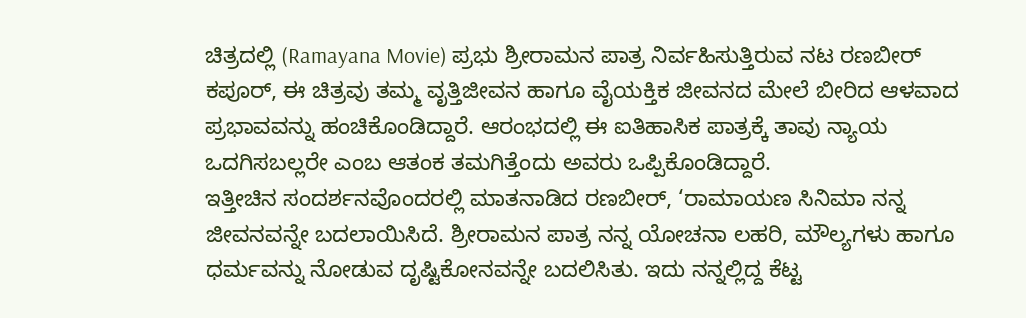ಚಿತ್ರದಲ್ಲಿ (Ramayana Movie) ಪ್ರಭು ಶ್ರೀರಾಮನ ಪಾತ್ರ ನಿರ್ವಹಿಸುತ್ತಿರುವ ನಟ ರಣಬೀರ್ ಕಪೂರ್, ಈ ಚಿತ್ರವು ತಮ್ಮ ವೃತ್ತಿಜೀವನ ಹಾಗೂ ವೈಯಕ್ತಿಕ ಜೀವನದ ಮೇಲೆ ಬೀರಿದ ಆಳವಾದ ಪ್ರಭಾವವನ್ನು ಹಂಚಿಕೊಂಡಿದ್ದಾರೆ. ಆರಂಭದಲ್ಲಿ ಈ ಐತಿಹಾಸಿಕ ಪಾತ್ರಕ್ಕೆ ತಾವು ನ್ಯಾಯ ಒದಗಿಸಬಲ್ಲರೇ ಎಂಬ ಆತಂಕ ತಮಗಿತ್ತೆಂದು ಅವರು ಒಪ್ಪಿಕೊಂಡಿದ್ದಾರೆ.
ಇತ್ತೀಚಿನ ಸಂದರ್ಶನವೊಂದರಲ್ಲಿ ಮಾತನಾಡಿದ ರಣಬೀರ್, ‘ರಾಮಾಯಣ ಸಿನಿಮಾ ನನ್ನ ಜೀವನವನ್ನೇ ಬದಲಾಯಿಸಿದೆ. ಶ್ರೀರಾಮನ ಪಾತ್ರ ನನ್ನ ಯೋಚನಾ ಲಹರಿ, ಮೌಲ್ಯಗಳು ಹಾಗೂ ಧರ್ಮವನ್ನು ನೋಡುವ ದೃಷ್ಟಿಕೋನವನ್ನೇ ಬದಲಿಸಿತು. ಇದು ನನ್ನಲ್ಲಿದ್ದ ಕೆಟ್ಟ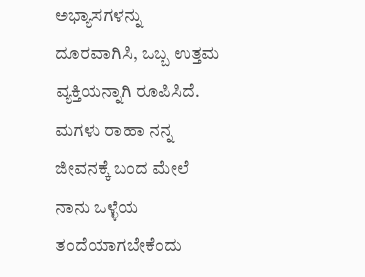ಅಭ್ಯಾಸಗಳನ್ನು ದೂರವಾಗಿಸಿ, ಒಬ್ಬ ಉತ್ತಮ ವ್ಯಕ್ತಿಯನ್ನಾಗಿ ರೂಪಿಸಿದೆ. ಮಗಳು ರಾಹಾ ನನ್ನ ಜೀವನಕ್ಕೆ ಬಂದ ಮೇಲೆ ನಾನು ಒಳ್ಳೆಯ ತಂದೆಯಾಗಬೇಕೆಂದು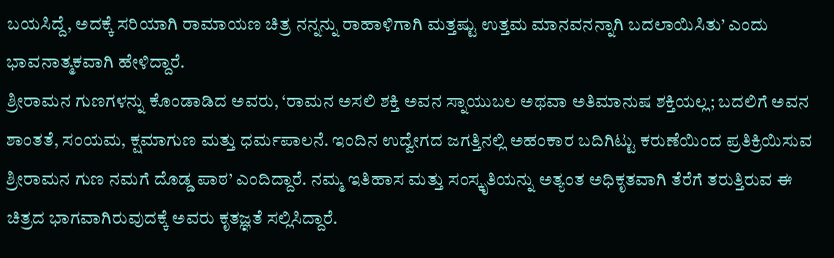ಬಯಸಿದ್ದೆ, ಅದಕ್ಕೆ ಸರಿಯಾಗಿ ರಾಮಾಯಣ ಚಿತ್ರ ನನ್ನನ್ನು ರಾಹಾಳಿಗಾಗಿ ಮತ್ತಷ್ಟು ಉತ್ತಮ ಮಾನವನನ್ನಾಗಿ ಬದಲಾಯಿಸಿತು’ ಎಂದು ಭಾವನಾತ್ಮಕವಾಗಿ ಹೇಳಿದ್ದಾರೆ.
ಶ್ರೀರಾಮನ ಗುಣಗಳನ್ನು ಕೊಂಡಾಡಿದ ಅವರು, ‘ರಾಮನ ಅಸಲಿ ಶಕ್ತಿ ಅವನ ಸ್ನಾಯುಬಲ ಅಥವಾ ಅತಿಮಾನುಷ ಶಕ್ತಿಯಲ್ಲ; ಬದಲಿಗೆ ಅವನ ಶಾಂತತೆ, ಸಂಯಮ, ಕ್ಷಮಾಗುಣ ಮತ್ತು ಧರ್ಮಪಾಲನೆ. ಇಂದಿನ ಉದ್ವೇಗದ ಜಗತ್ತಿನಲ್ಲಿ ಅಹಂಕಾರ ಬದಿಗಿಟ್ಟು ಕರುಣೆಯಿಂದ ಪ್ರತಿಕ್ರಿಯಿಸುವ ಶ್ರೀರಾಮನ ಗುಣ ನಮಗೆ ದೊಡ್ಡ ಪಾಠ’ ಎಂದಿದ್ದಾರೆ. ನಮ್ಮ ಇತಿಹಾಸ ಮತ್ತು ಸಂಸ್ಕೃತಿಯನ್ನು ಅತ್ಯಂತ ಅಧಿಕೃತವಾಗಿ ತೆರೆಗೆ ತರುತ್ತಿರುವ ಈ ಚಿತ್ರದ ಭಾಗವಾಗಿರುವುದಕ್ಕೆ ಅವರು ಕೃತಜ್ಞತೆ ಸಲ್ಲಿಸಿದ್ದಾರೆ.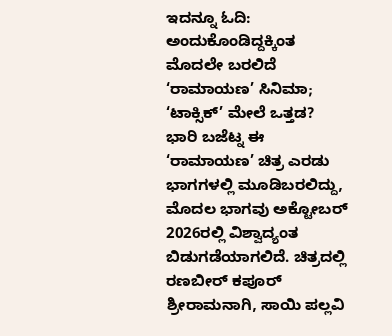ಇದನ್ನೂ ಓದಿ: ಅಂದುಕೊಂಡಿದ್ದಕ್ಕಿಂತ ಮೊದಲೇ ಬರಲಿದೆ ‘ರಾಮಾಯಣ’ ಸಿನಿಮಾ; ‘ಟಾಕ್ಸಿಕ್’ ಮೇಲೆ ಒತ್ತಡ?
ಭಾರಿ ಬಜೆಟ್ನ ಈ ‘ರಾಮಾಯಣ’ ಚಿತ್ರ ಎರಡು ಭಾಗಗಳಲ್ಲಿ ಮೂಡಿಬರಲಿದ್ದು, ಮೊದಲ ಭಾಗವು ಅಕ್ಟೋಬರ್ 2026ರಲ್ಲಿ ವಿಶ್ವಾದ್ಯಂತ ಬಿಡುಗಡೆಯಾಗಲಿದೆ. ಚಿತ್ರದಲ್ಲಿ ರಣಬೀರ್ ಕಪೂರ್ ಶ್ರೀರಾಮನಾಗಿ, ಸಾಯಿ ಪಲ್ಲವಿ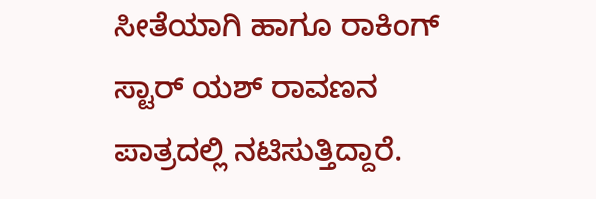ಸೀತೆಯಾಗಿ ಹಾಗೂ ರಾಕಿಂಗ್ ಸ್ಟಾರ್ ಯಶ್ ರಾವಣನ ಪಾತ್ರದಲ್ಲಿ ನಟಿಸುತ್ತಿದ್ದಾರೆ.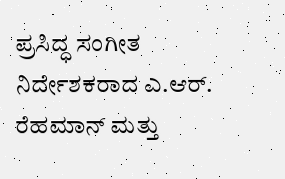ಪ್ರಸಿದ್ಧ ಸಂಗೀತ ನಿರ್ದೇಶಕರಾದ ಎ.ಆರ್. ರೆಹಮಾನ್ ಮತ್ತು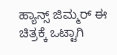ಹ್ಯಾನ್ಸ್ ಜಿಮ್ಮರ್ ಈ ಚಿತ್ರಕ್ಕೆ ಒಟ್ಟಾಗಿ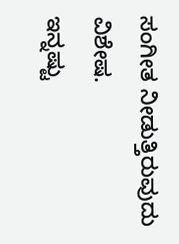ಸಂಗೀತ ನೀಡುತ್ತಿರುವುದು ವಿಶೇಷ.
ಇನ್ನಷ್ಟು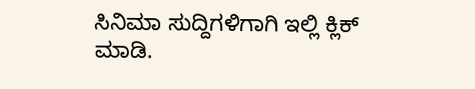ಸಿನಿಮಾ ಸುದ್ದಿಗಳಿಗಾಗಿ ಇಲ್ಲಿ ಕ್ಲಿಕ್ ಮಾಡಿ.